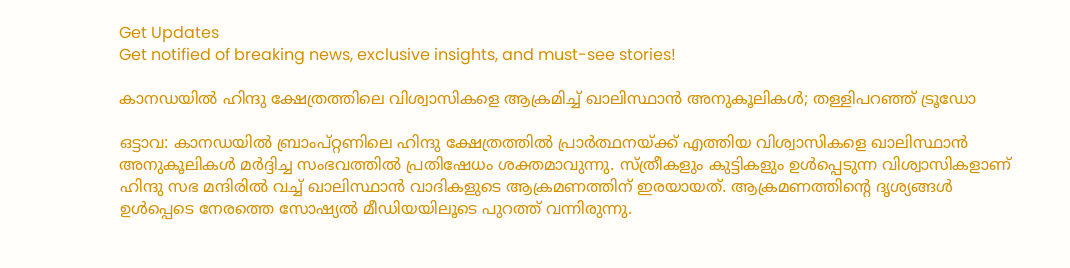Get Updates
Get notified of breaking news, exclusive insights, and must-see stories!

കാനഡയിൽ ഹിന്ദു ക്ഷേത്രത്തിലെ വിശ്വാസികളെ ആക്രമിച്ച് ഖാലിസ്ഥാൻ അനുകൂലികൾ; തള്ളിപറഞ്ഞ് ട്രൂഡോ

ഒട്ടാവ: കാനഡയിൽ ബ്രാംപ്റ്റണിലെ ഹിന്ദു ക്ഷേത്രത്തിൽ പ്രാർത്ഥനയ്ക്ക് എത്തിയ വിശ്വാസികളെ ഖാലിസ്ഥാൻ അനുകൂലികൾ മർദ്ദിച്ച സംഭവത്തിൽ പ്രതിഷേധം ശക്തമാവുന്നു. സ്ത്രീകളും കുട്ടികളും ഉൾപ്പെടുന്ന വിശ്വാസികളാണ് ഹിന്ദു സഭ മന്ദിരിൽ വച്ച് ഖാലിസ്ഥാൻ വാദികളുടെ ആക്രമണത്തിന് ഇരയായത്. ആക്രമണത്തിന്റെ ദൃശ്യങ്ങൾ ഉൾപ്പെടെ നേരത്തെ സോഷ്യൽ മീഡിയയിലൂടെ പുറത്ത് വന്നിരുന്നു.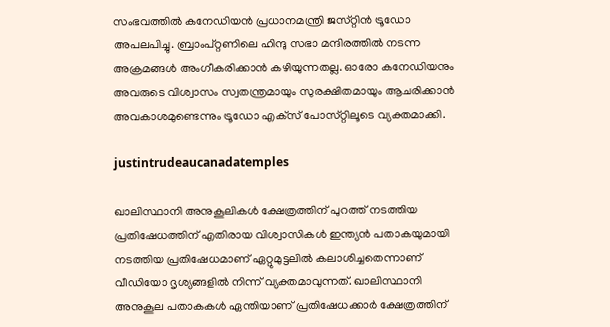സംഭവത്തിൽ കനേഡിയൻ പ്രധാനമന്ത്രി ജസ്‌റ്റിൻ ട്രൂഡോ അപലപിച്ചു. ബ്രാംപ്റ്റണിലെ ഹിന്ദു സഭാ മന്ദിരത്തിൽ നടന്ന അക്രമങ്ങൾ അംഗീകരിക്കാൻ കഴിയുന്നതല്ല. ഓരോ കനേഡിയനും അവരുടെ വിശ്വാസം സ്വതന്ത്രമായും സുരക്ഷിതമായും ആചരിക്കാൻ അവകാശമുണ്ടെന്നും ട്രൂഡോ എക്‌സ് പോസ്‌റ്റിലൂടെ വ്യക്തമാക്കി.

justintrudeaucanadatemples

ഖാലിസ്ഥാനി അനുകൂലികൾ ക്ഷേത്രത്തിന് പുറത്ത് നടത്തിയ പ്രതിഷേധത്തിന് എതിരായ വിശ്വാസികൾ ഇന്ത്യൻ പതാകയുമായി നടത്തിയ പ്രതിഷേധമാണ് ഏറ്റുമുട്ടലിൽ കലാശിച്ചതെന്നാണ് വീഡിയോ ദൃശ്യങ്ങളിൽ നിന്ന് വ്യക്തമാവുന്നത്. ഖാലിസ്ഥാനി അനുകൂല പതാകകൾ ഏന്തിയാണ് പ്രതിഷേധക്കാർ ക്ഷേത്രത്തിന്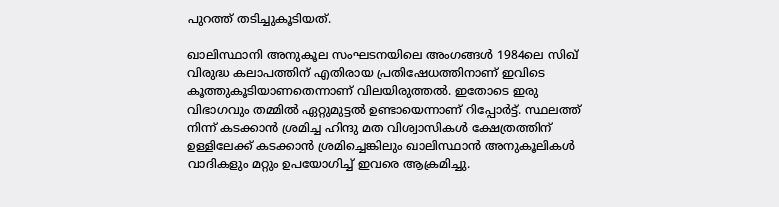പുറത്ത് തടിച്ചുകൂടിയത്.

ഖാലിസ്ഥാനി അനുകൂല സംഘടനയിലെ അംഗങ്ങൾ 1984ലെ സിഖ് വിരുദ്ധ കലാപത്തിന് എതിരായ പ്രതിഷേധത്തിനാണ് ഇവിടെ കൂത്തുകൂടിയാണതെന്നാണ് വിലയിരുത്തൽ. ഇതോടെ ഇരു വിഭാഗവും തമ്മിൽ ഏറ്റുമുട്ടൽ ഉണ്ടായെന്നാണ് റിപ്പോർട്ട്. സ്ഥലത്ത് നിന്ന് കടക്കാൻ ശ്രമിച്ച ഹിന്ദു മത വിശ്വാസികൾ ക്ഷേത്രത്തിന് ഉള്ളിലേക്ക് കടക്കാൻ ശ്രമിച്ചെങ്കിലും ഖാലിസ്ഥാൻ അനുകൂലികൾ വാദികളും മറ്റും ഉപയോഗിച്ച് ഇവരെ ആക്രമിച്ചു.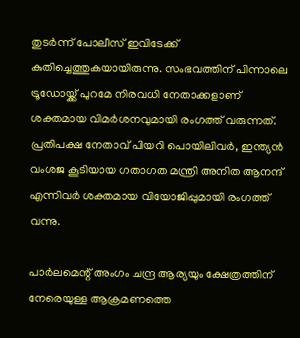തുടർന്ന് പോലീസ് ഇവിടേക്ക് കുതിച്ചെത്തുകയായിരുന്നു. സംഭവത്തിന് പിന്നാലെ ട്രൂഡോയ്ക്ക് പുറമേ നിരവധി നേതാക്കളാണ് ശക്തമായ വിമർശനവുമായി രംഗത്ത് വരുന്നത്. പ്രതിപക്ഷ നേതാവ് പിയറി പൊയിലിവർ, ഇന്ത്യൻ വംശജ കൂടിയായ ഗതാഗത മന്ത്രി അനിത ആനന്ദ് എന്നിവർ ശക്തമായ വിയോജിപ്പുമായി രംഗത്ത് വന്നു.

പാർലമെന്റ് അംഗം ചന്ദ്ര ആര്യയും ക്ഷേത്രത്തിന് നേരെയുള്ള ആക്രമണത്തെ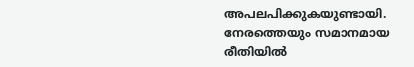അപലപിക്കുകയുണ്ടായി. നേരത്തെയും സമാനമായ രീതിയിൽ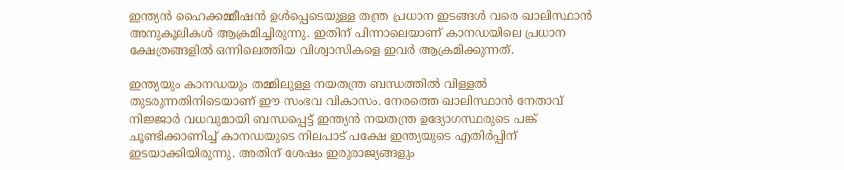ഇന്ത്യൻ ഹൈക്കമ്മീഷൻ ഉൾപ്പെടെയുള്ള തന്ത്ര പ്രധാന ഇടങ്ങൾ വരെ ഖാലിസ്ഥാൻ അനുകൂലികൾ ആക്രമിച്ചിരുന്നു. ഇതിന് പിന്നാലെയാണ് കാനഡയിലെ പ്രധാന ക്ഷേത്രങ്ങളിൽ ഒന്നിലെത്തിയ വിശ്വാസികളെ ഇവർ ആക്രമിക്കുന്നത്.

ഇന്ത്യയും കാനഡയും തമ്മിലുള്ള നയതന്ത്ര ബന്ധത്തിൽ വിള്ളൽ തുടരുന്നതിനിടെയാണ് ഈ സംഭവ വികാസം. നേരത്തെ ഖാലിസ്ഥാൻ നേതാവ് നിജ്ജാർ വധവുമായി ബന്ധപ്പെട്ട് ഇന്ത്യൻ നയതന്ത്ര ഉദ്യോഗസ്ഥരുടെ പങ്ക് ചൂണ്ടിക്കാണിച്ച് കാനഡയുടെ നിലപാട് പക്ഷേ ഇന്ത്യയുടെ എതിർപ്പിന് ഇടയാക്കിയിരുന്നു. അതിന് ശേഷം ഇരുരാജ്യങ്ങളും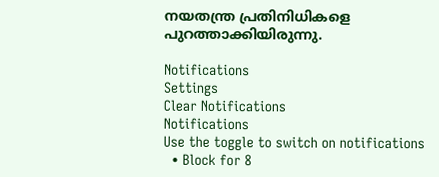നയതന്ത്ര പ്രതിനിധികളെ പുറത്താക്കിയിരുന്നു.

Notifications
Settings
Clear Notifications
Notifications
Use the toggle to switch on notifications
  • Block for 8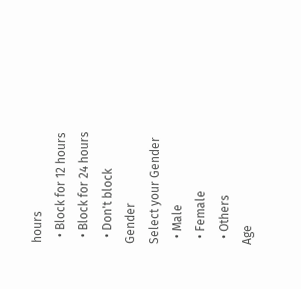hours
  • Block for 12 hours
  • Block for 24 hours
  • Don't block
Gender
Select your Gender
  • Male
  • Female
  • Others
Age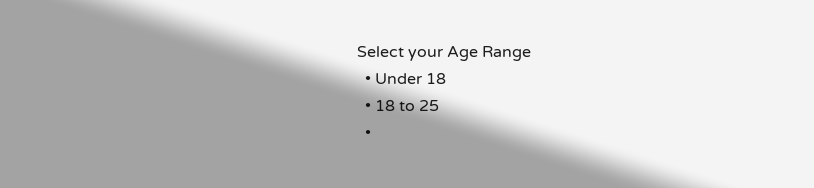Select your Age Range
  • Under 18
  • 18 to 25
  •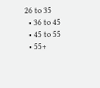26 to 35
  • 36 to 45
  • 45 to 55
  • 55+